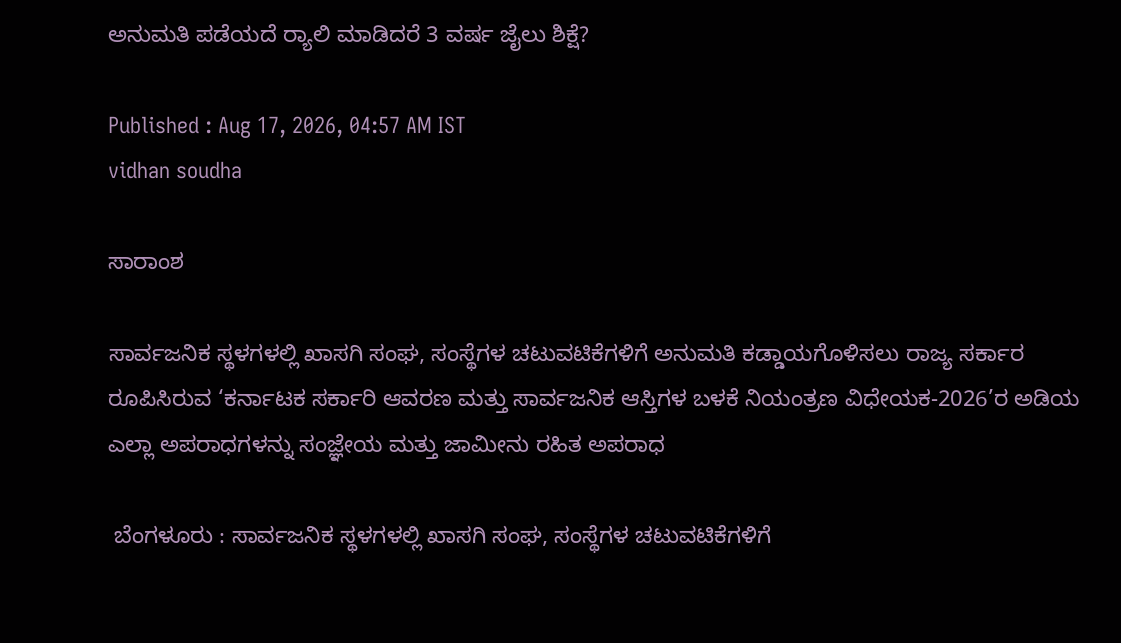ಅನುಮತಿ ಪಡೆಯದೆ ರ್‍ಯಾಲಿ ಮಾಡಿದರೆ 3 ವರ್ಷ ಜೈಲು ಶಿಕ್ಷೆ?

Published : Aug 17, 2026, 04:57 AM IST
vidhan soudha

ಸಾರಾಂಶ

ಸಾರ್ವಜನಿಕ ಸ್ಥಳಗಳಲ್ಲಿ ಖಾಸಗಿ ಸಂಘ, ಸಂಸ್ಥೆಗಳ ಚಟುವಟಿಕೆಗಳಿಗೆ ಅನುಮತಿ ಕಡ್ಡಾಯಗೊಳಿಸಲು ರಾಜ್ಯ ಸರ್ಕಾರ ರೂಪಿಸಿರುವ ‘ಕರ್ನಾಟಕ ಸರ್ಕಾರಿ ಆವರಣ ಮತ್ತು ಸಾರ್ವಜನಿಕ ಆಸ್ತಿಗಳ ಬಳಕೆ ನಿಯಂತ್ರಣ ವಿಧೇಯಕ-2026’ರ ಅಡಿಯ ಎಲ್ಲಾ ಅಪರಾಧಗಳನ್ನು ಸಂಜ್ಞೇಯ ಮತ್ತು ಜಾಮೀನು ರಹಿತ ಅಪರಾಧ

 ಬೆಂಗಳೂರು : ಸಾರ್ವಜನಿಕ ಸ್ಥಳಗಳಲ್ಲಿ ಖಾಸಗಿ ಸಂಘ, ಸಂಸ್ಥೆಗಳ ಚಟುವಟಿಕೆಗಳಿಗೆ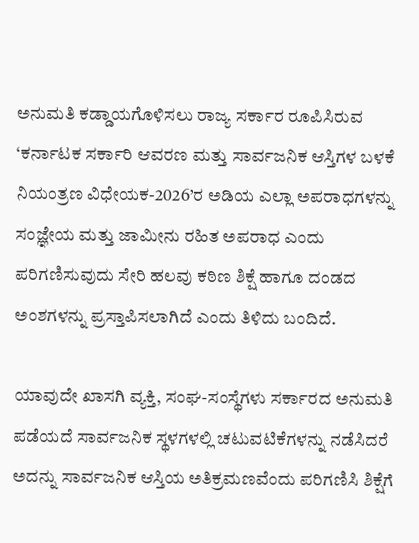ಅನುಮತಿ ಕಡ್ಡಾಯಗೊಳಿಸಲು ರಾಜ್ಯ ಸರ್ಕಾರ ರೂಪಿಸಿರುವ ‘ಕರ್ನಾಟಕ ಸರ್ಕಾರಿ ಆವರಣ ಮತ್ತು ಸಾರ್ವಜನಿಕ ಆಸ್ತಿಗಳ ಬಳಕೆ ನಿಯಂತ್ರಣ ವಿಧೇಯಕ-2026’ರ ಅಡಿಯ ಎಲ್ಲಾ ಅಪರಾಧಗಳನ್ನು ಸಂಜ್ಞೇಯ ಮತ್ತು ಜಾಮೀನು ರಹಿತ ಅಪರಾಧ ಎಂದು ಪರಿಗಣಿಸುವುದು ಸೇರಿ ಹಲವು ಕಠಿಣ ಶಿಕ್ಷೆ ಹಾಗೂ ದಂಡದ ಅಂಶಗಳನ್ನು ಪ್ರಸ್ತಾಪಿಸಲಾಗಿದೆ ಎಂದು ತಿಳಿದು ಬಂದಿದೆ.

ಯಾವುದೇ ಖಾಸಗಿ ವ್ಯಕ್ತಿ, ಸಂಘ-ಸಂಸ್ಥೆಗಳು ಸರ್ಕಾರದ ಅನುಮತಿ ಪಡೆಯದೆ ಸಾರ್ವಜನಿಕ ಸ್ಥಳಗಳಲ್ಲಿ ಚಟುವಟಿಕೆಗಳನ್ನು ನಡೆಸಿದರೆ ಅದನ್ನು ಸಾರ್ವಜನಿಕ ಆಸ್ತಿಯ ಅತಿಕ್ರಮಣವೆಂದು ಪರಿಗಣಿಸಿ ಶಿಕ್ಷೆಗೆ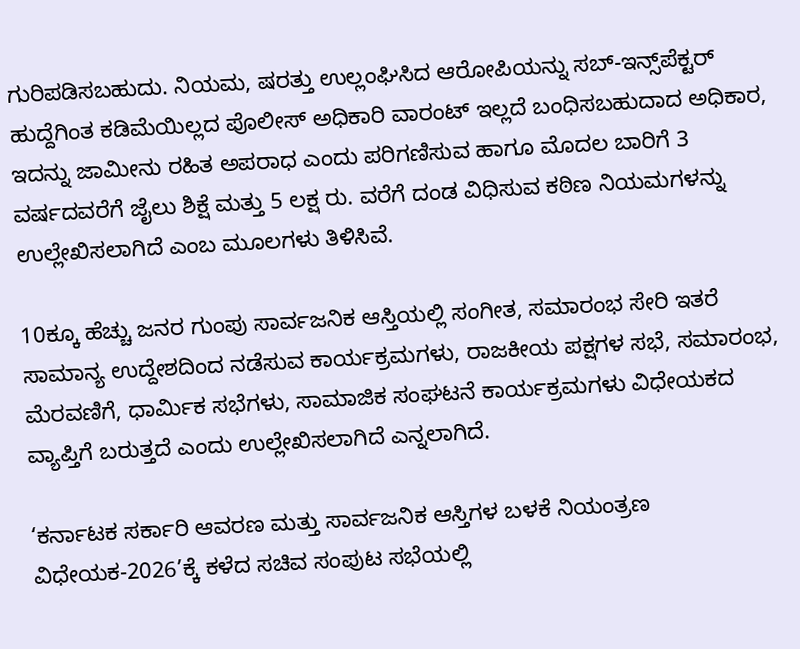ಗುರಿಪಡಿಸಬಹುದು. ನಿಯಮ, ಷರತ್ತು ಉಲ್ಲಂಘಿಸಿದ ಆರೋಪಿಯನ್ನು ಸಬ್-ಇನ್ಸ್‌ಪೆಕ್ಟರ್‌ ಹುದ್ದೆಗಿಂತ ಕಡಿಮೆಯಿಲ್ಲದ ಪೊಲೀಸ್ ಅಧಿಕಾರಿ ವಾರಂಟ್ ಇಲ್ಲದೆ ಬಂಧಿಸಬಹುದಾದ ಅಧಿಕಾರ, ಇದನ್ನು ಜಾಮೀನು ರಹಿತ ಅಪರಾಧ ಎಂದು ಪರಿಗಣಿಸುವ ಹಾಗೂ ಮೊದಲ ಬಾರಿಗೆ 3 ವರ್ಷದವರೆಗೆ ಜೈಲು ಶಿಕ್ಷೆ ಮತ್ತು 5 ಲಕ್ಷ ರು. ವರೆಗೆ ದಂಡ ವಿಧಿಸುವ ಕಠಿಣ ನಿಯಮಗಳನ್ನು ಉಲ್ಲೇಖಿಸಲಾಗಿದೆ ಎಂಬ ಮೂಲಗಳು ತಿಳಿಸಿವೆ.

10ಕ್ಕೂ ಹೆಚ್ಚು ಜನರ ಗುಂಪು ಸಾರ್ವಜನಿಕ ಆಸ್ತಿಯಲ್ಲಿ ಸಂಗೀತ, ಸಮಾರಂಭ ಸೇರಿ ಇತರೆ ಸಾಮಾನ್ಯ ಉದ್ದೇಶದಿಂದ ನಡೆಸುವ ಕಾರ್ಯಕ್ರಮಗಳು, ರಾಜಕೀಯ ಪಕ್ಷಗಳ ಸಭೆ, ಸಮಾರಂಭ, ಮೆರವಣಿಗೆ, ಧಾರ್ಮಿಕ ಸಭೆಗಳು, ಸಾಮಾಜಿಕ ಸಂಘಟನೆ ಕಾರ್ಯಕ್ರಮಗಳು ವಿಧೇಯಕದ ವ್ಯಾಪ್ತಿಗೆ ಬರುತ್ತದೆ ಎಂದು ಉಲ್ಲೇಖಿಸಲಾಗಿದೆ ಎನ್ನಲಾಗಿದೆ.

‘ಕರ್ನಾಟಕ ಸರ್ಕಾರಿ ಆವರಣ ಮತ್ತು ಸಾರ್ವಜನಿಕ ಆಸ್ತಿಗಳ ಬಳಕೆ ನಿಯಂತ್ರಣ ವಿಧೇಯಕ-2026’ಕ್ಕೆ ಕಳೆದ ಸಚಿವ ಸಂಪುಟ ಸಭೆಯಲ್ಲಿ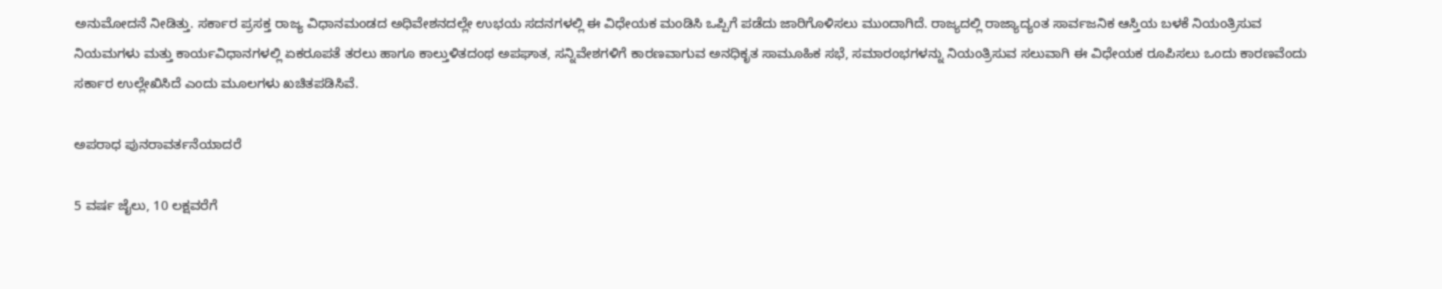ಅನುಮೋದನೆ ನೀಡಿತ್ತು. ಸರ್ಕಾರ ಪ್ರಸಕ್ತ ರಾಜ್ಯ ವಿಧಾನಮಂಡದ ಅಧಿವೇಶನದಲ್ಲೇ ಉಭಯ ಸದನಗಳಲ್ಲಿ ಈ ವಿಧೇಯಕ ಮಂಡಿಸಿ ಒಪ್ಪಿಗೆ ಪಡೆದು ಜಾರಿಗೊಳಿಸಲು ಮುಂದಾಗಿದೆ. ರಾಜ್ಯದಲ್ಲಿ ರಾಜ್ಯಾದ್ಯಂತ ಸಾರ್ವಜನಿಕ ಆಸ್ತಿಯ ಬಳಕೆ ನಿಯಂತ್ರಿಸುವ ನಿಯಮಗಳು ಮತ್ತು ಕಾರ್ಯವಿಧಾನಗಳಲ್ಲಿ ಏಕರೂಪತೆ ತರಲು ಹಾಗೂ ಕಾಲ್ತುಳಿತದಂಥ ಅಪಘಾತ, ಸನ್ನಿವೇಶಗಳಿಗೆ ಕಾರಣವಾಗುವ ಅನಧಿಕೃತ ಸಾಮೂಹಿಕ ಸಭೆ, ಸಮಾರಂಭಗಳನ್ನು ನಿಯಂತ್ರಿಸುವ ಸಲುವಾಗಿ ಈ ವಿಧೇಯಕ ರೂಪಿಸಲು ಒಂದು ಕಾರಣವೆಂದು ಸರ್ಕಾರ ಉಲ್ಲೇಖಿಸಿದೆ ಎಂದು ಮೂಲಗಳು ಖಚಿತಪಡಿಸಿವೆ.

ಅಪರಾಧ ಪುನರಾವರ್ತನೆಯಾದರೆ

5 ವರ್ಷ ಜೈಲು, 10 ಲಕ್ಷವರೆಗೆ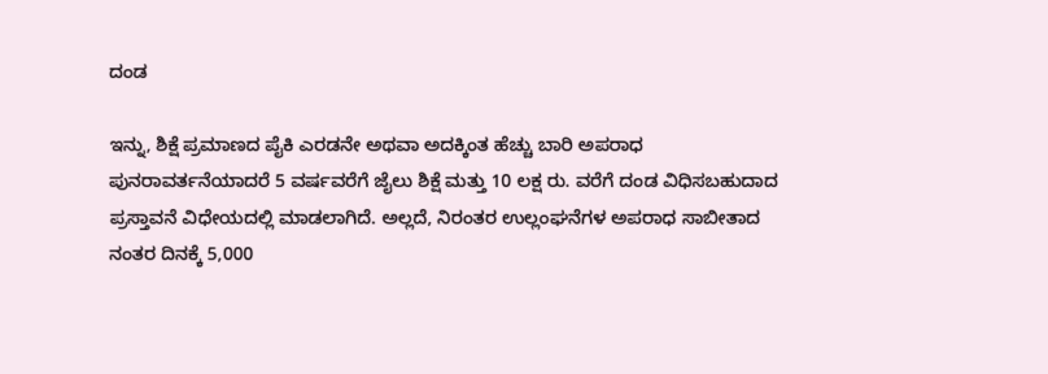ದಂಡ

ಇನ್ನು, ಶಿಕ್ಷೆ ಪ್ರಮಾಣದ ಪೈಕಿ ಎರಡನೇ ಅಥವಾ ಅದಕ್ಕಿಂತ ಹೆಚ್ಚು ಬಾರಿ ಅಪರಾಧ ಪುನರಾವರ್ತನೆಯಾದರೆ 5 ವರ್ಷವರೆಗೆ ಜೈಲು ಶಿಕ್ಷೆ ಮತ್ತು 10 ಲಕ್ಷ ರು. ವರೆಗೆ ದಂಡ ವಿಧಿಸಬಹುದಾದ ಪ್ರಸ್ತಾವನೆ ವಿಧೇಯದಲ್ಲಿ ಮಾಡಲಾಗಿದೆ. ಅಲ್ಲದೆ, ನಿರಂತರ ಉಲ್ಲಂಘನೆಗಳ ಅಪರಾಧ ಸಾಬೀತಾದ ನಂತರ ದಿನಕ್ಕೆ 5,000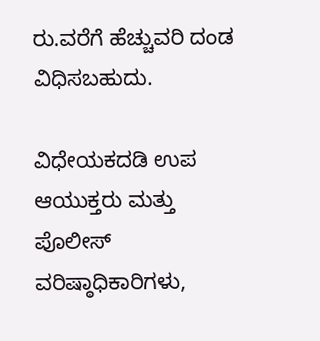ರು.ವರೆಗೆ ಹೆಚ್ಚುವರಿ ದಂಡ ವಿಧಿಸಬಹುದು.

ವಿಧೇಯಕದಡಿ ಉಪ ಆಯುಕ್ತರು ಮತ್ತು ಪೊಲೀಸ್ ವರಿಷ್ಠಾಧಿಕಾರಿಗಳು,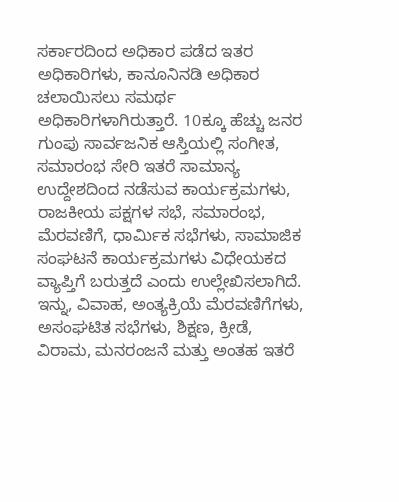ಸರ್ಕಾರದಿಂದ ಅಧಿಕಾರ ಪಡೆದ ಇತರ ಅಧಿಕಾರಿಗಳು, ಕಾನೂನಿನಡಿ ಅಧಿಕಾರ ಚಲಾಯಿಸಲು ಸಮರ್ಥ ಅಧಿಕಾರಿಗಳಾಗಿರುತ್ತಾರೆ. 10ಕ್ಕೂ ಹೆಚ್ಚು ಜನರ ಗುಂಪು ಸಾರ್ವಜನಿಕ ಆಸ್ತಿಯಲ್ಲಿ ಸಂಗೀತ, ಸಮಾರಂಭ ಸೇರಿ ಇತರೆ ಸಾಮಾನ್ಯ ಉದ್ದೇಶದಿಂದ ನಡೆಸುವ ಕಾರ್ಯಕ್ರಮಗಳು, ರಾಜಕೀಯ ಪಕ್ಷಗಳ ಸಭೆ, ಸಮಾರಂಭ, ಮೆರವಣಿಗೆ, ಧಾರ್ಮಿಕ ಸಭೆಗಳು, ಸಾಮಾಜಿಕ ಸಂಘಟನೆ ಕಾರ್ಯಕ್ರಮಗಳು ವಿಧೇಯಕದ ವ್ಯಾಪ್ತಿಗೆ ಬರುತ್ತದೆ ಎಂದು ಉಲ್ಲೇಖಿಸಲಾಗಿದೆ. ಇನ್ನು, ವಿವಾಹ, ಅಂತ್ಯಕ್ರಿಯೆ ಮೆರವಣಿಗೆಗಳು, ಅಸಂಘಟಿತ ಸಭೆಗಳು, ಶಿಕ್ಷಣ, ಕ್ರೀಡೆ, ವಿರಾಮ, ಮನರಂಜನೆ ಮತ್ತು ಅಂತಹ ಇತರೆ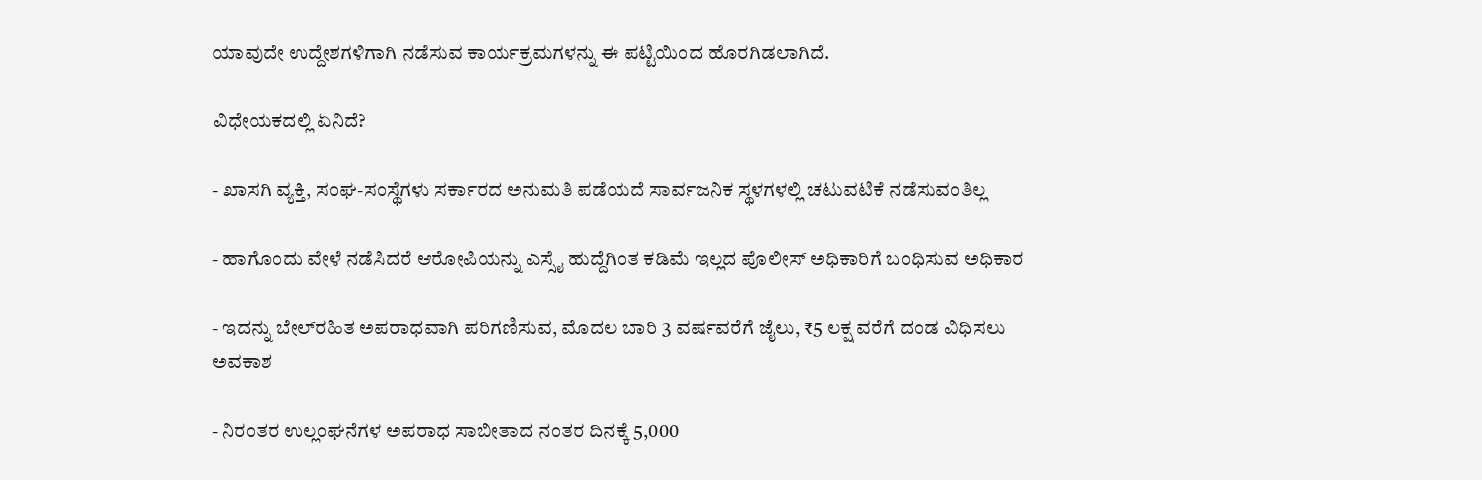ಯಾವುದೇ ಉದ್ದೇಶಗಳಿಗಾಗಿ ನಡೆಸುವ ಕಾರ್ಯಕ್ರಮಗಳನ್ನು ಈ ಪಟ್ಟಿಯಿಂದ ಹೊರಗಿಡಲಾಗಿದೆ.

ವಿಧೇಯಕದಲ್ಲಿ ಏನಿದೆ?

- ಖಾಸಗಿ ವ್ಯಕ್ತಿ, ಸಂಘ-ಸಂಸ್ಥೆಗಳು ಸರ್ಕಾರದ ಅನುಮತಿ ಪಡೆಯದೆ ಸಾರ್ವಜನಿಕ ಸ್ಥಳಗಳಲ್ಲಿ ಚಟುವಟಿಕೆ ನಡೆಸುವಂತಿಲ್ಲ

- ಹಾಗೊಂದು ವೇಳೆ ನಡೆಸಿದರೆ ಆರೋಪಿಯನ್ನು ಎಸ್ಸೈ ಹುದ್ದೆಗಿಂತ ಕಡಿಮೆ ಇಲ್ಲದ ಪೊಲೀಸ್‌ ಅಧಿಕಾರಿಗೆ ಬಂಧಿಸುವ ಅಧಿಕಾರ

- ಇದನ್ನು ಬೇಲ್‌ರಹಿತ ಅಪರಾಧವಾಗಿ ಪರಿಗಣಿಸುವ, ಮೊದಲ ಬಾರಿ 3 ವರ್ಷವರೆಗೆ ಜೈಲು, ₹5 ಲಕ್ಷ ವರೆಗೆ ದಂಡ ವಿಧಿಸಲು ಅವಕಾಶ

- ನಿರಂತರ ಉಲ್ಲಂಘನೆಗಳ ಅಪರಾಧ ಸಾಬೀತಾದ ನಂತರ ದಿನಕ್ಕೆ 5,000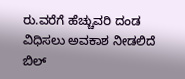ರು.ವರೆಗೆ ಹೆಚ್ಚುವರಿ ದಂಡ ವಿಧಿಸಲು ಅವಕಾಶ ನೀಡಲಿದೆ ಬಿಲ್‌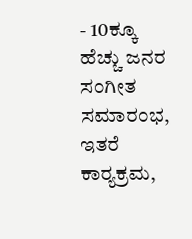- 10ಕ್ಕೂ ಹೆಚ್ಚು ಜನರ ಸಂಗೀತ ಸಮಾರಂಭ, ಇತರೆ ಕಾರ್‍ಯಕ್ರಮ,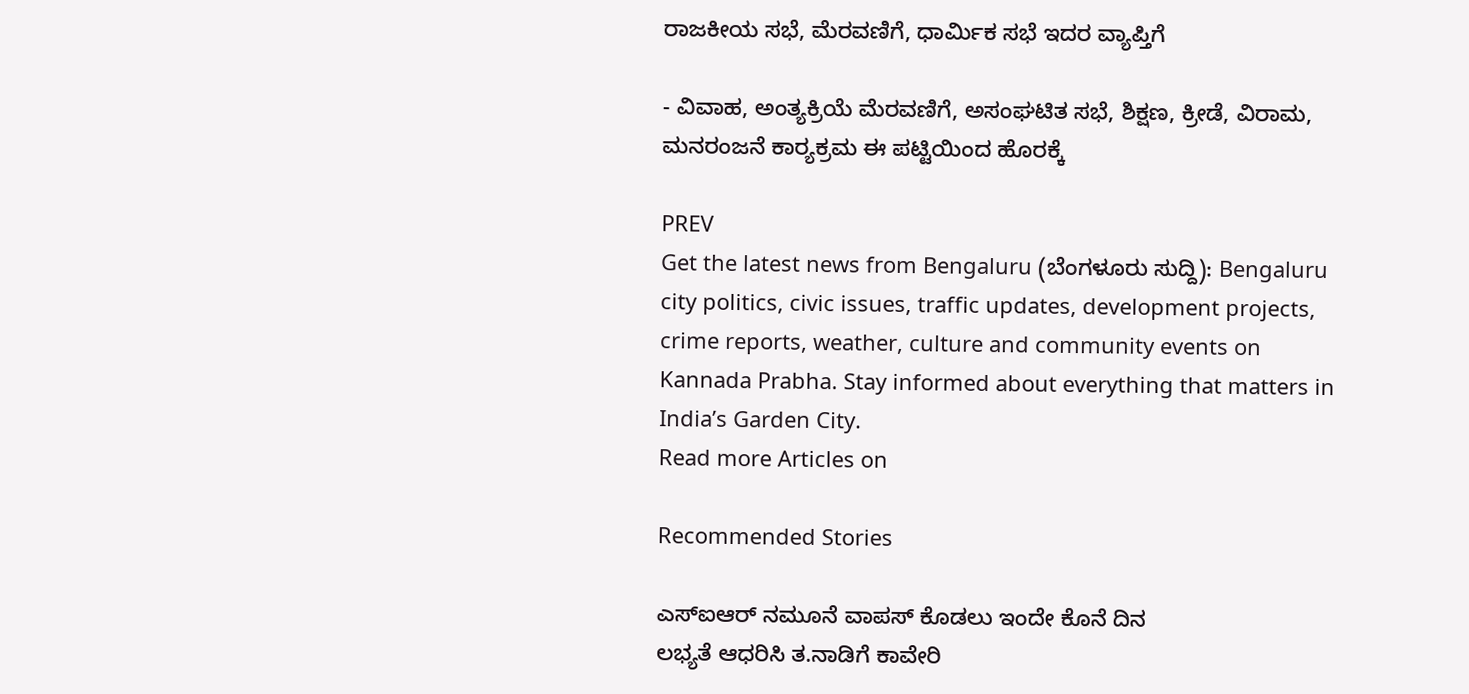ರಾಜಕೀಯ ಸಭೆ, ಮೆರವಣಿಗೆ, ಧಾರ್ಮಿಕ ಸಭೆ ಇದರ ವ್ಯಾಪ್ತಿಗೆ

- ವಿವಾಹ, ಅಂತ್ಯಕ್ರಿಯೆ ಮೆರವಣಿಗೆ, ಅಸಂಘಟಿತ ಸಭೆ, ಶಿಕ್ಷಣ, ಕ್ರೀಡೆ, ವಿರಾಮ, ಮನರಂಜನೆ ಕಾರ್‍ಯಕ್ರಮ ಈ ಪಟ್ಟಿಯಿಂದ ಹೊರಕ್ಕೆ

PREV
Get the latest news from Bengaluru (ಬೆಂಗಳೂರು ಸುದ್ದಿ): Bengaluru city politics, civic issues, traffic updates, development projects, crime reports, weather, culture and community events on Kannada Prabha. Stay informed about everything that matters in India’s Garden City.
Read more Articles on

Recommended Stories

ಎಸ್‌ಐಆರ್‌ ನಮೂನೆ ವಾಪಸ್ ಕೊಡಲು ಇಂದೇ ಕೊನೆ ದಿನ
ಲಭ್ಯತೆ ಆಧರಿಸಿ ತ.ನಾಡಿಗೆ ಕಾವೇರಿ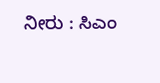ನೀರು : ಸಿಎಂ